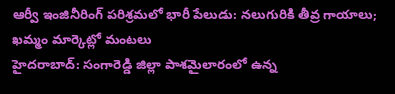ఆర్వీ ఇంజినీరింగ్ పరిశ్రమలో భారీ పేలుడు: నలుగురికి తీవ్ర గాయాలు; ఖమ్మం మార్కెట్లో మంటలు
హైదరాబాద్: సంగారెడ్డి జిల్లా పాశమైలారంలో ఉన్న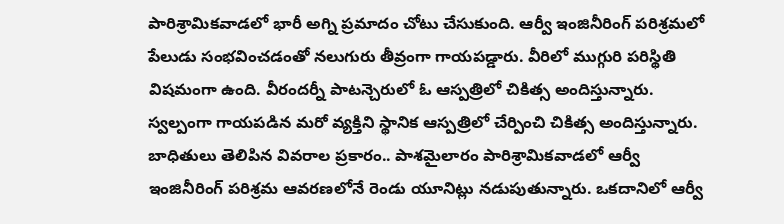పారిశ్రామికవాడలో భారీ అగ్ని ప్రమాదం చోటు చేసుకుంది. ఆర్వీ ఇంజినీరింగ్ పరిశ్రమలో పేలుడు సంభవించడంతో నలుగురు తీవ్రంగా గాయపడ్డారు. వీరిలో ముగ్గురి పరిస్థితి విషమంగా ఉంది. వీరందర్నీ పాటన్చెరులో ఓ ఆస్పత్రిలో చికిత్స అందిస్తున్నారు. స్వల్పంగా గాయపడిన మరో వ్యక్తిని స్థానిక ఆస్పత్రిలో చేర్పించి చికిత్స అందిస్తున్నారు.
బాధితులు తెలిపిన వివరాల ప్రకారం.. పాశమైలారం పారిశ్రామికవాడలో ఆర్వీ ఇంజినీరింగ్ పరిశ్రమ ఆవరణలోనే రెండు యూనిట్లు నడుపుతున్నారు. ఒకదానిలో ఆర్వీ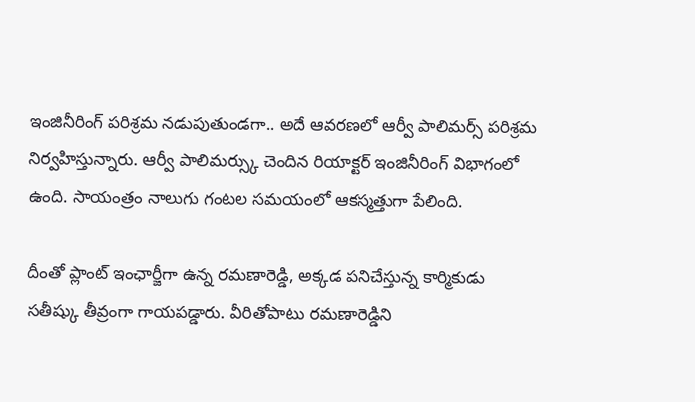ఇంజినీరింగ్ పరిశ్రమ నడుపుతుండగా.. అదే ఆవరణలో ఆర్వీ పాలిమర్స్ పరిశ్రమ నిర్వహిస్తున్నారు. ఆర్వీ పాలిమర్స్కు చెందిన రియాక్టర్ ఇంజినీరింగ్ విభాగంలో ఉంది. సాయంత్రం నాలుగు గంటల సమయంలో ఆకస్మత్తుగా పేలింది.

దీంతో ప్లాంట్ ఇంఛార్జీగా ఉన్న రమణారెడ్డి, అక్కడ పనిచేస్తున్న కార్మికుడు సతీష్కు తీవ్రంగా గాయపడ్డారు. వీరితోపాటు రమణారెడ్డిని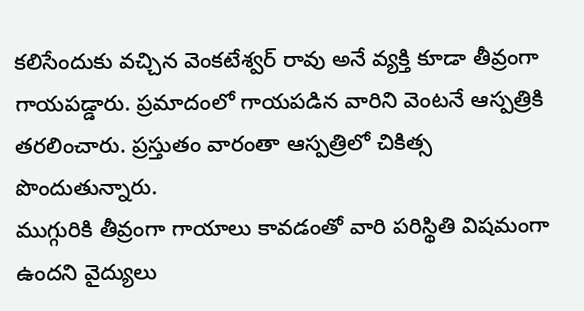కలిసేందుకు వచ్చిన వెంకటేశ్వర్ రావు అనే వ్యక్తి కూడా తీవ్రంగా గాయపడ్డారు. ప్రమాదంలో గాయపడిన వారిని వెంటనే ఆస్పత్రికి తరలించారు. ప్రస్తుతం వారంతా ఆస్పత్రిలో చికిత్స పొందుతున్నారు.
ముగ్గురికి తీవ్రంగా గాయాలు కావడంతో వారి పరిస్థితి విషమంగా ఉందని వైద్యులు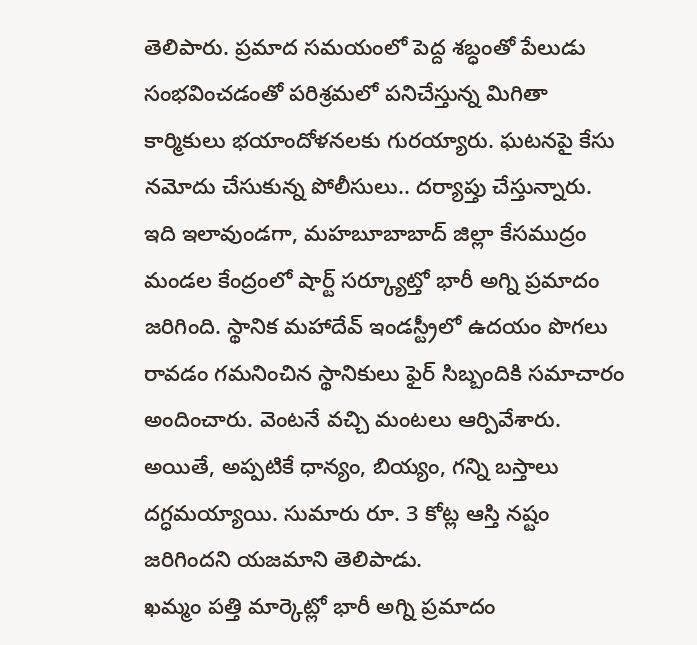తెలిపారు. ప్రమాద సమయంలో పెద్ద శబ్ధంతో పేలుడు సంభవించడంతో పరిశ్రమలో పనిచేస్తున్న మిగితా కార్మికులు భయాందోళనలకు గురయ్యారు. ఘటనపై కేసు నమోదు చేసుకున్న పోలీసులు.. దర్యాప్తు చేస్తున్నారు.
ఇది ఇలావుండగా, మహబూబాబాద్ జిల్లా కేసముద్రం మండల కేంద్రంలో షార్ట్ సర్క్యూట్తో భారీ అగ్ని ప్రమాదం జరిగింది. స్థానిక మహాదేవ్ ఇండస్ట్రీలో ఉదయం పొగలు రావడం గమనించిన స్థానికులు ఫైర్ సిబ్బందికి సమాచారం అందించారు. వెంటనే వచ్చి మంటలు ఆర్పివేశారు. అయితే, అప్పటికే ధాన్యం, బియ్యం, గన్ని బస్తాలు దగ్ధమయ్యాయి. సుమారు రూ. 3 కోట్ల ఆస్తి నష్టం జరిగిందని యజమాని తెలిపాడు.
ఖమ్మం పత్తి మార్కెట్లో భారీ అగ్ని ప్రమాదం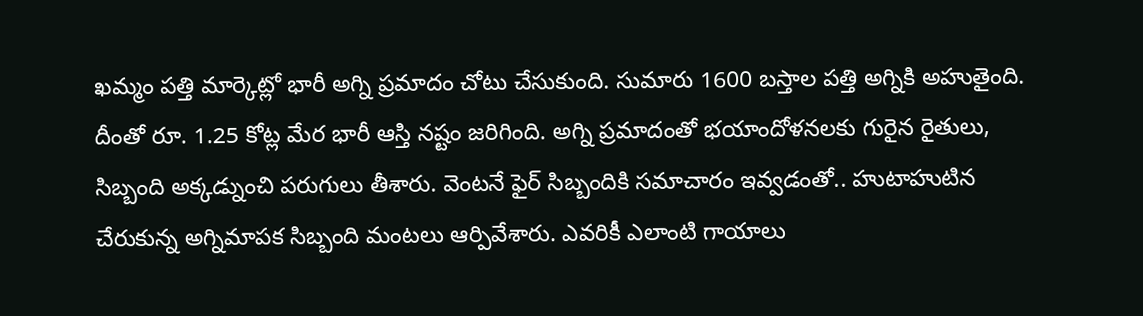ఖమ్మం పత్తి మార్కెట్లో భారీ అగ్ని ప్రమాదం చోటు చేసుకుంది. సుమారు 1600 బస్తాల పత్తి అగ్నికి అహుతైంది. దీంతో రూ. 1.25 కోట్ల మేర భారీ ఆస్తి నష్టం జరిగింది. అగ్ని ప్రమాదంతో భయాందోళనలకు గురైన రైతులు, సిబ్బంది అక్కడ్నుంచి పరుగులు తీశారు. వెంటనే ఫైర్ సిబ్బందికి సమాచారం ఇవ్వడంతో.. హుటాహుటిన చేరుకున్న అగ్నిమాపక సిబ్బంది మంటలు ఆర్పివేశారు. ఎవరికీ ఎలాంటి గాయాలు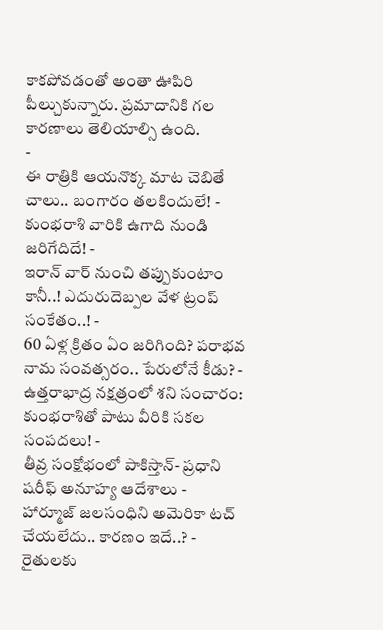కాకపోవడంతో అంతా ఊపిరి పీల్చుకున్నారు. ప్రమాదానికి గల కారణాలు తెలియాల్సి ఉంది.
-
ఈ రాత్రికి ఆయనొక్క మాట చెబితే చాలు.. బంగారం తలకిందులే! -
కుంభరాశి వారికి ఉగాది నుండి జరిగేదిదే! -
ఇరాన్ వార్ నుంచి తప్పుకుంటాం కానీ..! ఎదురుదెబ్పల వేళ ట్రంప్ సంకేతం..! -
60 ఏళ్ల క్రితం ఏం జరిగింది? పరాభవ నామ సంవత్సరం.. పేరులోనే కీడు? -
ఉత్తరాభాద్ర నక్షత్రంలో శని సంచారం: కుంభరాశితో పాటు వీరికి సకల సంపదలు! -
తీవ్ర సంక్షోభంలో పాకిస్తాన్- ప్రధాని షరీఫ్ అనూహ్య ఆదేశాలు -
హార్మూజ్ జలసంధిని అమెరికా టచ్ చేయలేదు.. కారణం ఇదే..? -
రైతులకు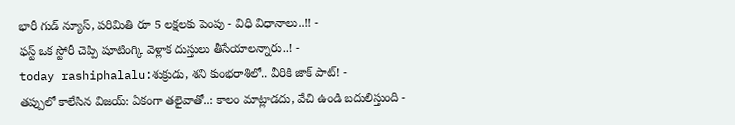భారీ గుడ్ న్యూస్, పరిమితి రూ 5 లక్షలకు పెంపు - విధి విధానాలు..!! -
ఫస్ట్ ఒక స్టోరీ చెప్పి షూటింగ్కి వెళ్లాక దుస్తులు తీసేయాలన్నారు..! -
today rashiphalalu:శుక్రుడు, శని కుంభరాశిలో.. వీరికి జాక్ పాట్! -
తప్పులో కాలేసిన విజయ్: ఏకంగా తలైవాతో..: కాలం మాట్లాడదు, వేచి ఉండి బదులిస్తుంది -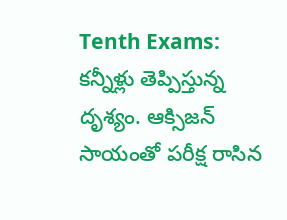Tenth Exams: కన్నీళ్లు తెప్పిస్తున్న దృశ్యం. ఆక్సిజన్ సాయంతో పరీక్ష రాసిన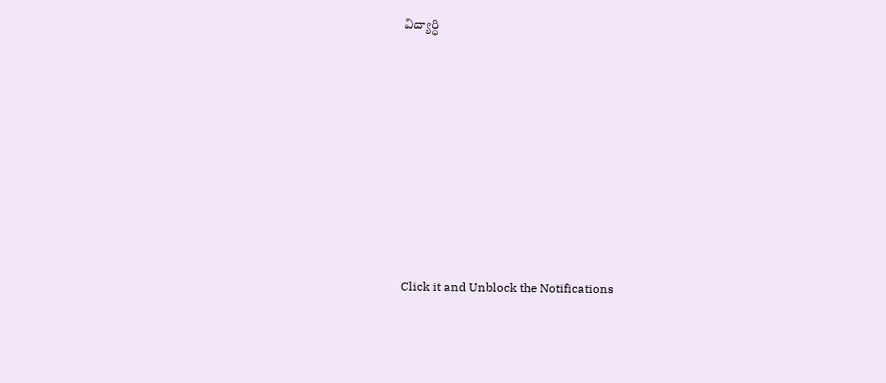విద్యార్ధి












Click it and Unblock the Notifications